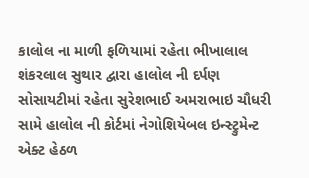કાલોલ ના માળી ફળિયામાં રહેતા ભીખાલાલ શંકરલાલ સુથાર દ્વારા હાલોલ ની દર્પણ સોસાયટીમાં રહેતા સુરેશભાઈ અમરાભાઇ ચૌધરી સામે હાલોલ ની કોર્ટમાં નેગોશિયેબલ ઇન્સ્ટ્રુમેન્ટ એક્ટ હેઠળ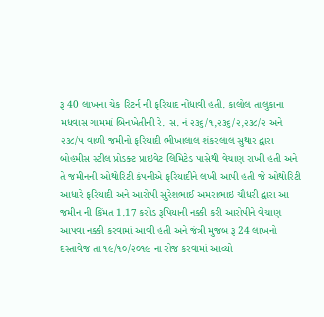રૂ 40 લાખના ચેક રિટર્ન ની ફરિયાદ નોંધાવી હતી. કાલોલ તાલુકાના મધવાસ ગામમાં બિનખેતીની રે. સ. નં ૨૩૬/૧,૨૩૬/૨,૨૩૮/૨ અને ૨૩૮/૫ વાળી જમીનો ફરિયાદી ભીખાલાલ શંકરલાલ સુથાર દ્વારા બોહમીસ સ્ટીલ પ્રોડક્ટ પ્રાઇવેટ લિમિટેડ પાસેથી વેચાણ રાખી હતી અને તે જમીનની ઓથોરિટી કંપનીએ ફરિયાદીને લખી આપી હતી જે ઓથોરિટી આધારે ફરિયાદી અને આરોપી સુરેશભાઈ અમરાભાઇ ચૌધરી દ્વારા આ જમીન ની કિંમત 1.17 કરોડ રૂપિયાની નક્કી કરી આરોપીને વેચાણ આપવા નક્કી કરવામાં આવી હતી અને જંત્રી મુજબ રૂ 24 લાખનો દસ્તાવેજ તા ૧૯/૧૦/૨૦૧૯ ના રોજ કરવામાં આવ્યો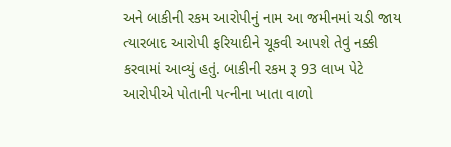અને બાકીની રકમ આરોપીનું નામ આ જમીનમાં ચડી જાય ત્યારબાદ આરોપી ફરિયાદીને ચૂકવી આપશે તેવું નક્કી કરવામાં આવ્યું હતું. બાકીની રકમ રૂ 93 લાખ પેટે આરોપીએ પોતાની પત્નીના ખાતા વાળો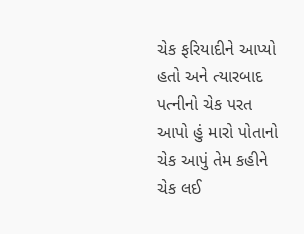ચેક ફરિયાદીને આપ્યો હતો અને ત્યારબાદ પત્નીનો ચેક પરત આપો હું મારો પોતાનો ચેક આપું તેમ કહીને ચેક લઈ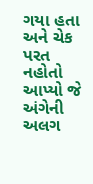ગયા હતા અને ચેક પરત નહોતો આપ્યો જે અંગેની અલગ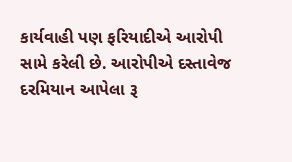કાર્યવાહી પણ ફરિયાદીએ આરોપી સામે કરેલી છે. આરોપીએ દસ્તાવેજ દરમિયાન આપેલા રૂ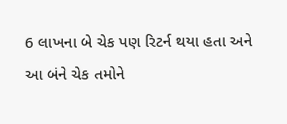6 લાખના બે ચેક પણ રિટર્ન થયા હતા અને આ બંને ચેક તમોને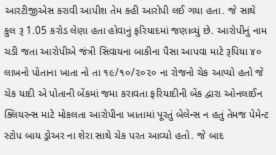આરટીજીએસ કરાવી આપીશ તેમ કહી આરોપી લઈ ગયા હતા. જે સાથે કુલ રૂ 1.05 કરોડ લેણા હતા હોવાનું ફરિયાદમાં જણાવ્યું છે. આરોપીનું નામ ચડી જતા આરોપીએ જંત્રી સિવાયના બાકીના પૈસા આપવા માટે રૂપિયા ૪૦ લાખનો પોતાના ખાતા નો તા ૧૯/૧૦/૨૦૨૦ ના રોજનો ચેક આપ્યો હતો જે ચેક યાદી એ પોતાની બેંકમાં જમા કરાવતા ફરિયાદીની બેંક દ્વારા ઓનલાઈન ક્લિયરન્સ માટે મોકલતા આરોપીના ખાતામાં પૂરતું બેલેન્સ ન હતું તેમજ પેમેન્ટ સ્ટોપ બાય ડ્રોઅર ના શેરા સાથે ચેક પરત આવ્યો હતો. જે બાદ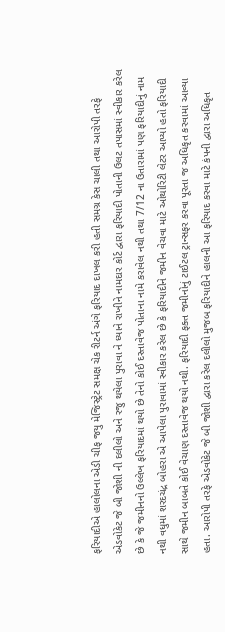ફરિયાદીએ હાલોલના એડી ચીફ જયુ મેજિસ્ટ્રેટ સમક્ષ ચેક રીટર્ન અંગે ફરિયાદ દાખલ કરી હતી સમગ્ર કેસ ચાલી તથા આરોપી તરફે એડવોકેટ જે બી જોશી ની દલીલો અને રજુ થયેલા પુરાવા ને ધ્યાને રાખીને નામદાર કોર્ટ દ્વારા ફરિયાદી પોતાની ઉલટ તપાસમાં સ્વીકાર કરેલ છે કે જે જમીનનો ઉલ્લેખ ફરિયાદમાં થયો છે તેનો કોઈ દસ્તાવેજ પોતાના નામે કરાવેલ નથી તથા 7/12 ના ઉતારામાં પણ ફરિયાદીનું નામ નથી વધુમાં શરદચંદ્ર બોહરા એ આપેલા પુરાવામાં સ્વીકાર કરેલ છે કે ફરિયાદીને જમીન વેચવા માટે ઓથોરિટી લેટર આપ્યો હતો ફરિયાદી સાથે જમીન બાબતે કોઈ વેચાણ દસ્તાવેજ થયો નથી. ફરિયાદી ફક્ત જમીનોનું ટાઈટલ ટ્રાન્સફર કરવા પૂરતા જ અધિકૃત કરવામાં આવ્યા હતા. આરોપી તરફે એડવોકેટ જે બી જોશી દ્વારા કરેલ દલીલો મુજબ ફરિયાદીને હાલની આ ફરિયાદ કરવા માટે કંપની દ્વારા અધિકૃત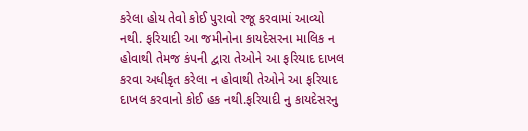કરેલા હોય તેવો કોઈ પુરાવો રજૂ કરવામાં આવ્યો નથી. ફરિયાદી આ જમીનોના કાયદેસરના માલિક ન હોવાથી તેમજ કંપની દ્વારા તેઓને આ ફરિયાદ દાખલ કરવા અધીકૃત કરેલા ન હોવાથી તેઓને આ ફરિયાદ દાખલ કરવાનો કોઈ હક નથી.ફરિયાદી નુ કાયદેસરનુ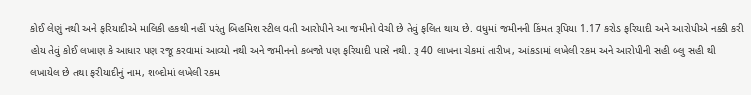કોઈ લેણું નથી અને ફરિયાદીએ માલિકી હકથી નહીં પરંતુ બિહમિશ સ્ટીલ વતી આરોપીને આ જમીનો વેચી છે તેવું ફલિત થાય છે. વધુમાં જમીનની કિંમત રૂપિયા 1.17 કરોડ ફરિયાદી અને આરોપીએ નક્કી કરી હોય તેવું કોઈ લખાણ કે આધાર પણ રજૂ કરવામાં આવ્યો નથી અને જમીનનો કબજો પણ ફરિયાદી પાસે નથી. રૂ 40 લાખના ચેકમાં તારીખ, આંકડામાં લખેલી રકમ અને આરોપીની સહી બ્લુ સહી થી લખાયેલ છે તથા ફરીયાદીનું નામ, શબ્દોમાં લખેલી રકમ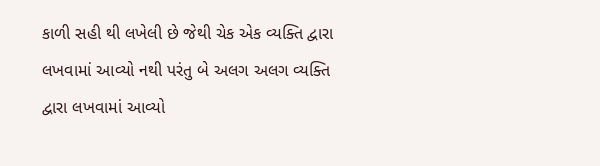કાળી સહી થી લખેલી છે જેથી ચેક એક વ્યક્તિ દ્વારા લખવામાં આવ્યો નથી પરંતુ બે અલગ અલગ વ્યક્તિ દ્વારા લખવામાં આવ્યો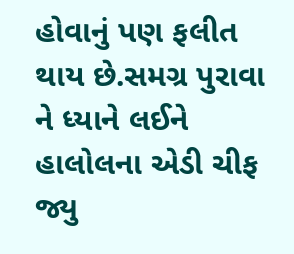હોવાનું પણ ફલીત થાય છે.સમગ્ર પુરાવા ને ધ્યાને લઈને હાલોલના એડી ચીફ જ્યુ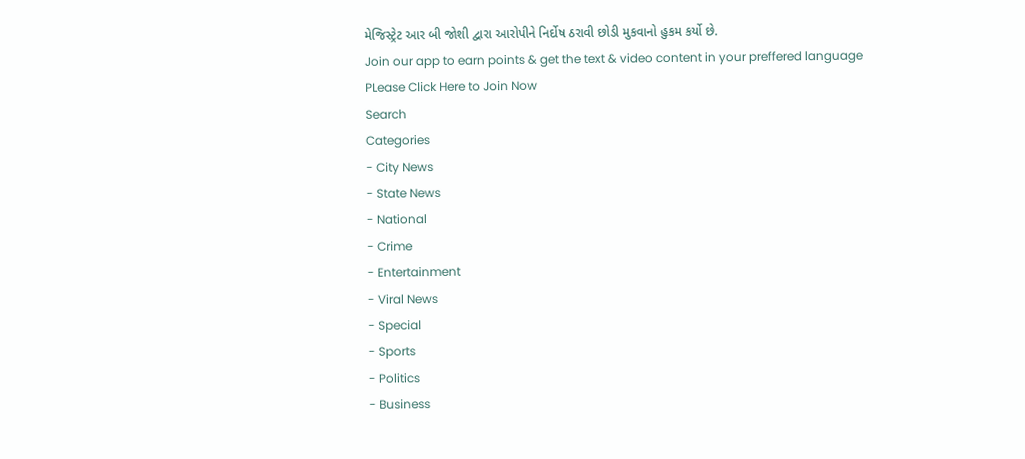મેજિસ્ટ્રેટ આર બી જોશી દ્વારા આરોપીને નિર્દોષ ઠરાવી છોડી મુકવાનો હુકમ કર્યો છે.
Join our app to earn points & get the text & video content in your preffered language
PLease Click Here to Join Now
Search
Categories
- City News
- State News
- National
- Crime
- Entertainment
- Viral News
- Special
- Sports
- Politics
- Business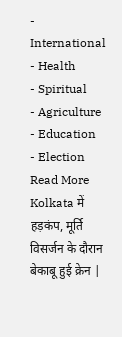- International
- Health
- Spiritual
- Agriculture
- Education
- Election
Read More
Kolkata में हड़कंप, मूर्ति विसर्जन के दौरान बेकाबू हुई क्रेन |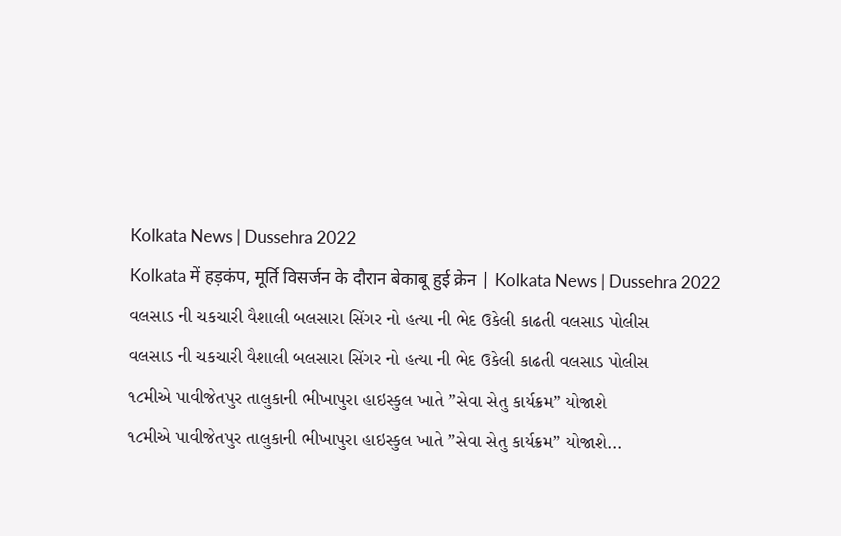Kolkata News | Dussehra 2022
Kolkata में हड़कंप, मूर्ति विसर्जन के दौरान बेकाबू हुई क्रेन | Kolkata News | Dussehra 2022
વલસાડ ની ચકચારી વૈશાલી બલસારા સિંગર નો હત્યા ની ભેદ ઉકેલી કાઢતી વલસાડ પોલીસ
વલસાડ ની ચકચારી વૈશાલી બલસારા સિંગર નો હત્યા ની ભેદ ઉકેલી કાઢતી વલસાડ પોલીસ
૧૮મીએ પાવીજેતપુર તાલુકાની ભીખાપુરા હાઇસ્કુલ ખાતે ”સેવા સેતુ કાર્યક્રમ” યોજાશે
૧૮મીએ પાવીજેતપુર તાલુકાની ભીખાપુરા હાઇસ્કુલ ખાતે ”સેવા સેતુ કાર્યક્રમ” યોજાશે...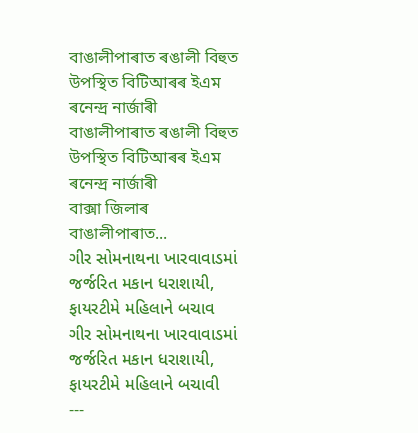বাঙালীপাৰাত ৰঙালী বিহুত উপস্থিত বিটিআৰৰ ইএম ৰনেন্দ্ৰ নাৰ্জাৰী
বাঙালীপাৰাত ৰঙালী বিহুত উপস্থিত বিটিআৰৰ ইএম ৰনেন্দ্ৰ নাৰ্জাৰী
বাক্সা জিলাৰ বাঙালীপাৰাত...
ગીર સોમનાથના ખારવાવાડમાં જર્જરિત મકાન ધરાશાયી, ફાયરટીમે મહિલાને બચાવ
ગીર સોમનાથના ખારવાવાડમાં જર્જરિત મકાન ધરાશાયી, ફાયરટીમે મહિલાને બચાવી
---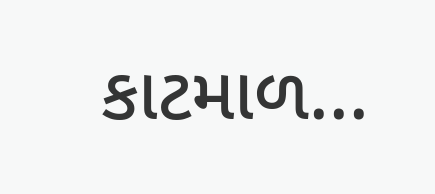કાટમાળ...